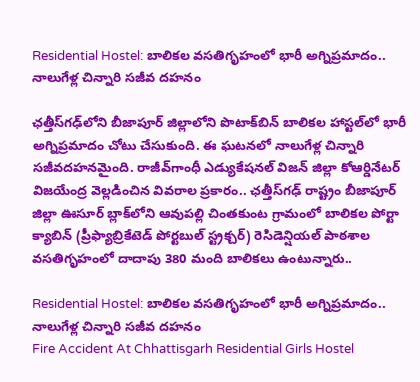Residential Hostel: బాలికల వసతిగృహంలో భారీ అగ్నిప్రమాదం.. నాలుగేళ్ల చిన్నారి సజీవ దహనం

ఛత్తీస్‌గఢ్‌లోని బీజాపూర్ జిల్లాలోని పొటాక్‌బిన్ బాలికల హాస్టల్‌లో భారీ అగ్నిప్రమాదం చోటు చేసుకుంది. ఈ ఘటనలో నాలుగేళ్ల చిన్నారి సజీవదహనమైంది. రాజీవ్‌గాంధీ ఎడ్యుకేషనల్‌ విజన్‌ జిల్లా కోఆర్డినేటర్‌ విజయేంద్ర వెల్లడించిన వివరాల ప్రకారం.. ఛత్తీస్‌గఢ్‌ రాష్ట్రం బీజాపూర్‌ జిల్లా ఊసూర్‌ బ్లాక్‌లోని ఆవుపల్లి చింతకుంట గ్రామంలో బాలికల పోర్టా క్యాబిన్ (ప్రీఫ్యాబ్రికేటెడ్ పోర్టబుల్ స్ట్రక్చర్) రెసిడెన్షియల్‌ పాఠశాల వసతిగృహంలో దాదాపు 380 మంది బాలికలు ఉంటున్నారు..

Residential Hostel: బాలికల వసతిగృహంలో భారీ అగ్నిప్రమాదం.. నాలుగేళ్ల చిన్నారి సజీవ దహనం
Fire Accident At Chhattisgarh Residential Girls Hostel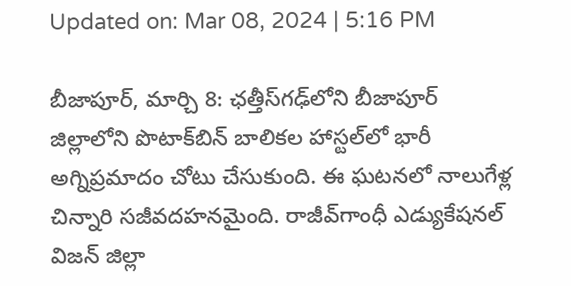Updated on: Mar 08, 2024 | 5:16 PM

బీజాపూర్, మార్చి 8: ఛత్తీస్‌గఢ్‌లోని బీజాపూర్ జిల్లాలోని పొటాక్‌బిన్ బాలికల హాస్టల్‌లో భారీ అగ్నిప్రమాదం చోటు చేసుకుంది. ఈ ఘటనలో నాలుగేళ్ల చిన్నారి సజీవదహనమైంది. రాజీవ్‌గాంధీ ఎడ్యుకేషనల్‌ విజన్‌ జిల్లా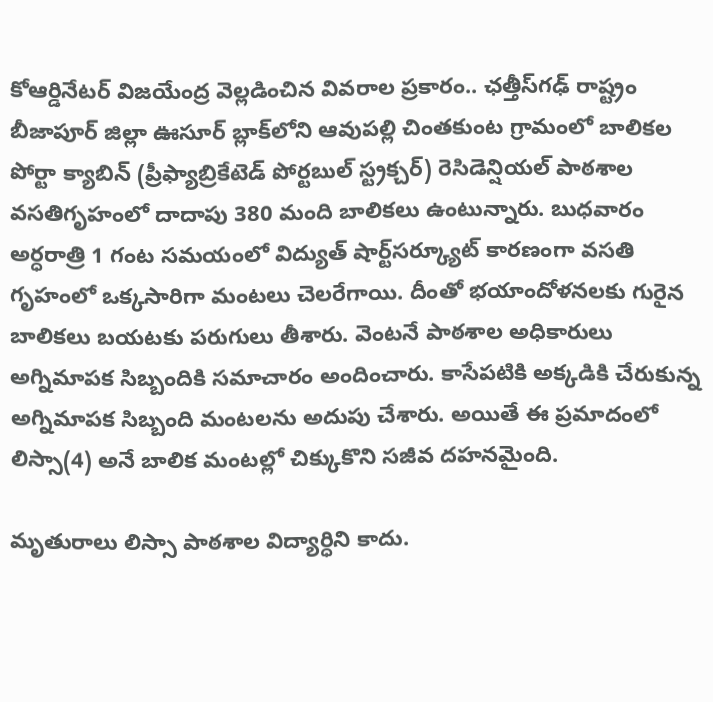కోఆర్డినేటర్‌ విజయేంద్ర వెల్లడించిన వివరాల ప్రకారం.. ఛత్తీస్‌గఢ్‌ రాష్ట్రం బీజాపూర్‌ జిల్లా ఊసూర్‌ బ్లాక్‌లోని ఆవుపల్లి చింతకుంట గ్రామంలో బాలికల పోర్టా క్యాబిన్ (ప్రీఫ్యాబ్రికేటెడ్ పోర్టబుల్ స్ట్రక్చర్) రెసిడెన్షియల్‌ పాఠశాల వసతిగృహంలో దాదాపు 380 మంది బాలికలు ఉంటున్నారు. బుధవారం అర్ధరాత్రి 1 గంట సమయంలో విద్యుత్‌ షార్ట్‌సర్క్యూట్‌ కారణంగా వసతి గృహంలో ఒక్కసారిగా మంటలు చెలరేగాయి. దీంతో భయాందోళనలకు గురైన బాలికలు బయటకు పరుగులు తీశారు. వెంటనే పాఠశాల అధికారులు అగ్నిమాపక సిబ్బందికి సమాచారం అందించారు. కాసేపటికి అక్కడికి చేరుకున్న అగ్నిమాపక సిబ్బంది మంటలను అదుపు చేశారు. అయితే ఈ ప్రమాదంలో లిస్సా(4) అనే బాలిక మంటల్లో చిక్కుకొని సజీవ దహనమైంది.

మృతురాలు లిస్సా పాఠశాల విద్యార్ధిని కాదు.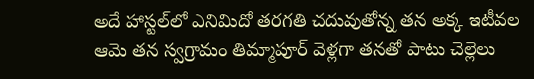అదే హాస్టల్‌లో ఎనిమిదో తరగతి చదువుతోన్న తన అక్క ఇటీవల ఆమె తన స్వగ్రామం తిమ్మాపూర్‌ వెళ్లగా తనతో పాటు చెల్లెలు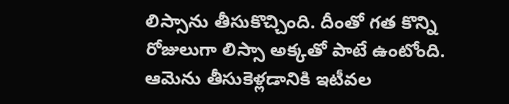లిస్సాను తీసుకొచ్చింది. దీంతో గత కొన్ని రోజులుగా లిస్సా అక్కతో పాటే ఉంటోంది. ఆమెను తీసుకెళ్లడానికి ఇటీవల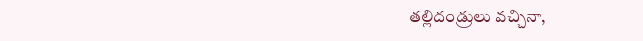తల్లిదండ్రులు వచ్చినా,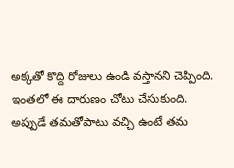అక్కతో కొద్ది రోజులు ఉండి వస్తానని చెప్పింది. ఇంతలో ఈ దారుణం చోటు చేసుకుంది. అప్పుడే తమతోపాటు వచ్చి ఉంటే తమ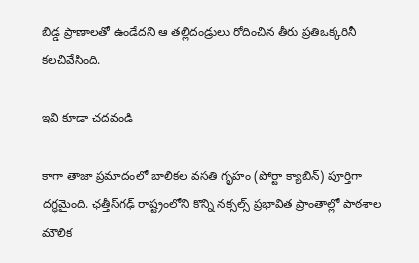బిడ్డ ప్రాణాలతో ఉండేదని ఆ తల్లిదండ్రులు రోదించిన తీరు ప్రతిఒక్కరినీ కలచివేసింది.

ఇవి కూడా చదవండి

కాగా తాజా ప్రమాదంలో బాలికల వసతి గృహం (పోర్టా క్యాబిన్) పూర్తిగా దగ్ధమైంది. ఛత్తీస్‌గఢ్‌ రాష్ట్రంలోని కొన్ని నక్సల్స్ ప్రభావిత ప్రాంతాల్లో పాఠశాల మౌలిక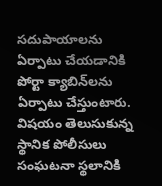సదుపాయాలను ఏర్పాటు చేయడానికి పోర్టా క్యాబిన్‌లను ఏర్పాటు చేస్తుంటారు. విషయం తెలుసుకున్న స్థానిక పోలీసులు సంఘటనా స్థలానికి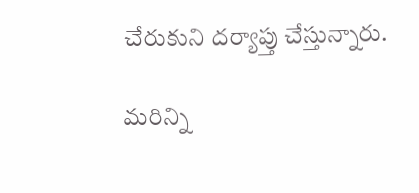చేరుకుని దర్యాప్తు చేస్తున్నారు.

మరిన్ని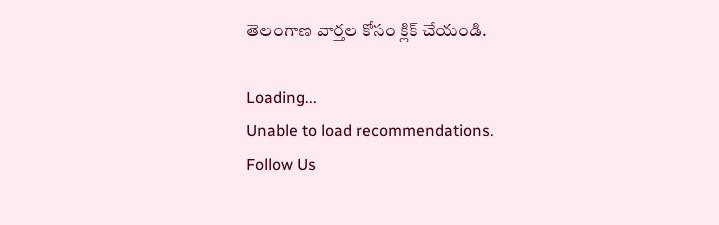తెలంగాణ వార్తల కోసం క్లిక్‌ చేయండి.

Loading...
Unable to load recommendations.
Follow Us